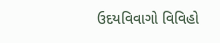ઉદયવિવાગો વિવિહો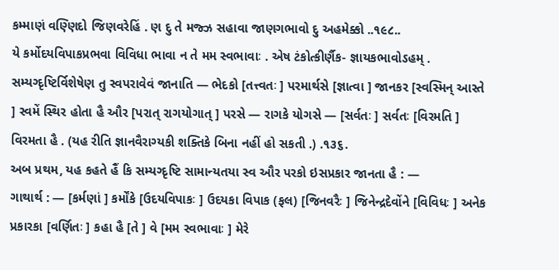કમ્માણં વણ્ણિદો જિણવરેહિં . ણ દુ તે મજ્ઝ સહાવા જાણગભાવો દુ અહમેક્કો ..૧૯૮..
યે કર્મોદયવિપાકપ્રભવા વિવિધા ભાવા ન તે મમ સ્વભાવાઃ . એષ ટંકોત્કીર્ણૈક- જ્ઞાયકભાવોઽહમ્ .
સમ્યગ્દૃષ્ટિર્વિશેષેણ તુ સ્વપરાવેવં જાનાતિ — ભેદકો [તત્ત્વતઃ ] પરમાર્થસે [જ્ઞાત્વા ] જાનકર [સ્વસ્મિન્ આસ્તે ] સ્વમેં સ્થિર હોતા હૈ ઔર [પરાત્ રાગયોગાત્ ] પરસે — રાગકે યોગસે — [સર્વતઃ ] સર્વતઃ [વિરમતિ ] વિરમતા હૈ . (યહ રીતિ જ્ઞાનવૈરાગ્યકી શક્તિકે બિના નહીં હો સકતી .) .૧૩૬.
અબ પ્રથમ, યહ કહતે હૈં કિ સમ્યગ્દૃષ્ટિ સામાન્યતયા સ્વ ઔર પરકો ઇસપ્રકાર જાનતા હૈ : —
ગાથાર્થ : — [કર્મણાં ] કર્મોંકે [ઉદયવિપાકઃ ] ઉદયકા વિપાક (ફલ) [જિનવરૈઃ ] જિનેન્દ્રદેવોંને [વિવિધઃ ] અનેક પ્રકારકા [વર્ણિતઃ ] કહા હૈ [તે ] વે [મમ સ્વભાવાઃ ] મેરે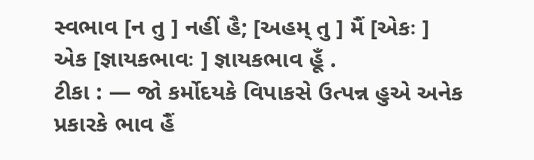સ્વભાવ [ન તુ ] નહીં હૈ; [અહમ્ તુ ] મૈં [એકઃ ] એક [જ્ઞાયકભાવઃ ] જ્ઞાયકભાવ હૂઁ .
ટીકા : — જો કર્મોદયકે વિપાકસે ઉત્પન્ન હુએ અનેક પ્રકારકે ભાવ હૈં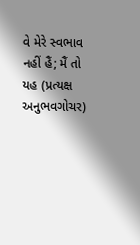વે મેરે સ્વભાવ નહીં હૈં; મૈં તો યહ (પ્રત્યક્ષ અનુભવગોચર)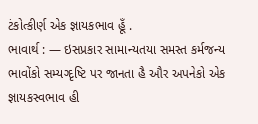ટંકોત્કીર્ણ એક જ્ઞાયકભાવ હૂઁ .
ભાવાર્થ : — ઇસપ્રકાર સામાન્યતયા સમસ્ત કર્મજન્ય ભાવોંકો સમ્યગ્દૃષ્ટિ પર જાનતા હૈ ઔર અપનેકો એક જ્ઞાયકસ્વભાવ હી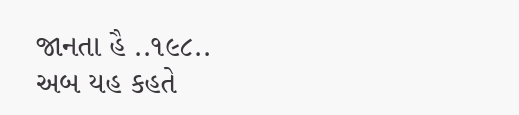જાનતા હૈ ..૧૯૮..
અબ યહ કહતે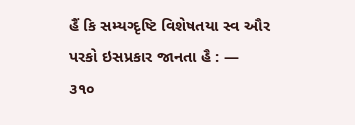હૈં કિ સમ્યગ્દૃષ્ટિ વિશેષતયા સ્વ ઔર પરકો ઇસપ્રકાર જાનતા હૈ : —
૩૧૦